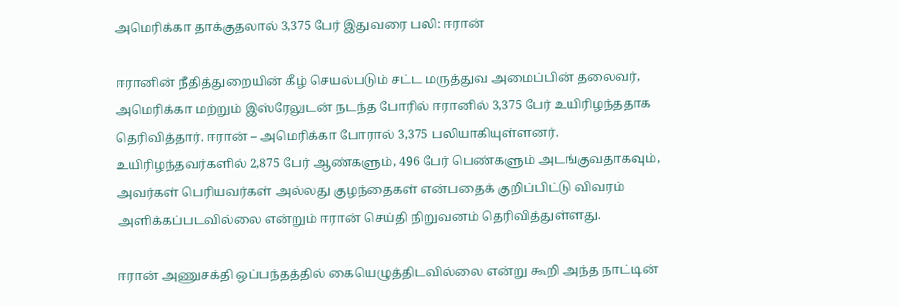அமெரிக்கா தாக்குதலால் 3,375 பேர் இதுவரை பலி: ஈரான்

ஈரானின் நீதித்துறையின் கீழ் செயல்படும் சட்ட மருத்துவ அமைப்பின் தலைவர், அமெரிக்கா மற்றும் இஸ்ரேலுடன் நடந்த போரில் ஈரானில் 3,375 பேர் உயிரிழந்ததாக தெரிவித்தார். ஈரான் – அமெரிக்கா போரால் 3,375 பலியாகியுள்ளனர். உயிரிழந்தவர்களில் 2,875 பேர் ஆண்களும், 496 பேர் பெண்களும் அடங்குவதாகவும், அவர்கள் பெரியவர்கள் அல்லது குழந்தைகள் என்பதைக் குறிப்பிட்டு விவரம் அளிக்கப்படவில்லை என்றும் ஈரான் செய்தி நிறுவனம் தெரிவித்துள்ளது.

ஈரான் அணுசக்தி ஒப்பந்தத்தில் கையெழுத்திடவில்லை என்று கூறி அந்த நாட்டின்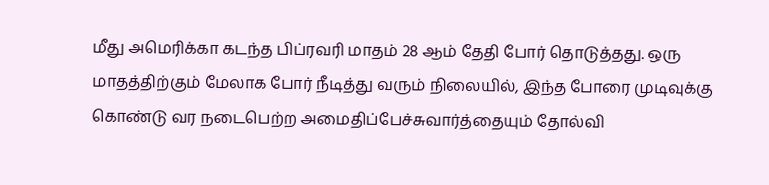மீது அமெரிக்கா கடந்த பிப்ரவரி மாதம் 28 ஆம் தேதி போர் தொடுத்தது. ஒரு மாதத்திற்கும் மேலாக போர் நீடித்து வரும் நிலையில், இந்த போரை முடிவுக்கு கொண்டு வர நடைபெற்ற அமைதிப்பேச்சுவார்த்தையும் தோல்வி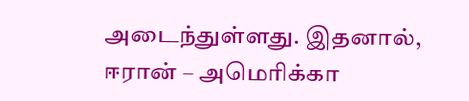அடைந்துள்ளது. இதனால், ஈரான் – அமெரிக்கா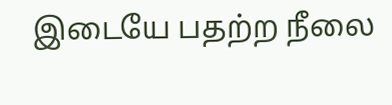இடையே பதற்ற நீலை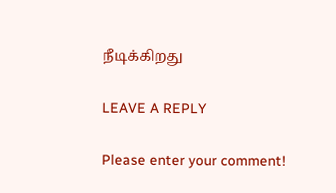நீடிக்கிறது

LEAVE A REPLY

Please enter your comment!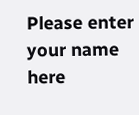Please enter your name here